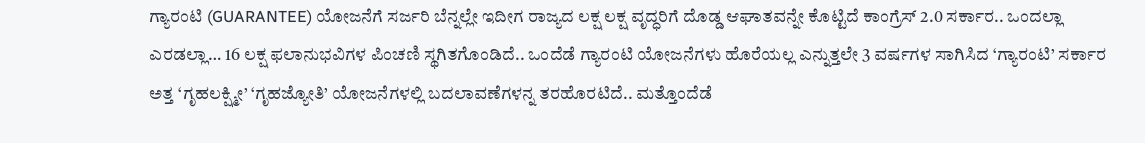ಗ್ಯಾರಂಟಿ (GUARANTEE) ಯೋಜನೆಗೆ ಸರ್ಜರಿ ಬೆನ್ನಲ್ಲೇ ಇದೀಗ ರಾಜ್ಯದ ಲಕ್ಷ ಲಕ್ಷ ವೃದ್ಧರಿಗೆ ದೊಡ್ಡ ಆಘಾತವನ್ನೇ ಕೊಟ್ಟಿದೆ ಕಾಂಗ್ರೆಸ್ 2.0 ಸರ್ಕಾರ.. ಒಂದಲ್ಲಾ ಎರಡಲ್ಲಾ… 16 ಲಕ್ಷ ಫಲಾನುಭವಿಗಳ ಪಿಂಚಣಿ ಸ್ಥಗಿತಗೊಂಡಿದೆ.. ಒಂದೆಡೆ ಗ್ಯಾರಂಟಿ ಯೋಜನೆಗಳು ಹೊರೆಯಲ್ಲ ಎನ್ನುತ್ತಲೇ 3 ವರ್ಷಗಳ ಸಾಗಿಸಿದ ‘ಗ್ಯಾರಂಟಿ’ ಸರ್ಕಾರ ಅತ್ತ ‘ಗೃಹಲಕ್ಷ್ಮೀ’ ‘ಗೃಹಜ್ಯೋತಿ’ ಯೋಜನೆಗಳಲ್ಲಿ ಬದಲಾವಣೆಗಳನ್ನ ತರಹೊರಟಿದೆ.. ಮತ್ತೊಂದೆಡೆ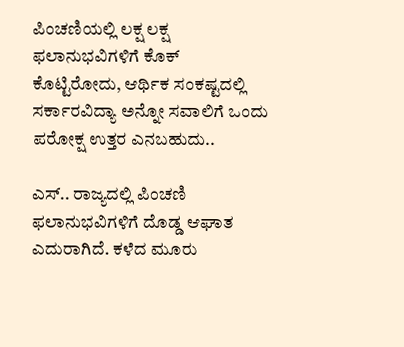ಪಿಂಚಣಿಯಲ್ಲಿ ಲಕ್ಷ ಲಕ್ಷ ಫಲಾನುಭವಿಗಳಿಗೆ ಕೊಕ್ ಕೊಟ್ಟಿರೋದು, ಆರ್ಥಿಕ ಸಂಕಷ್ಟದಲ್ಲಿ ಸರ್ಕಾರವಿದ್ಯಾ ಅನ್ನೋ ಸವಾಲಿಗೆ ಒಂದು ಪರೋಕ್ಷ ಉತ್ತರ ಎನಬಹುದು..

ಎಸ್.. ರಾಜ್ಯದಲ್ಲಿ ಪಿಂಚಣಿ ಫಲಾನುಭವಿಗಳಿಗೆ ದೊಡ್ಡ ಆಘಾತ ಎದುರಾಗಿದೆ. ಕಳೆದ ಮೂರು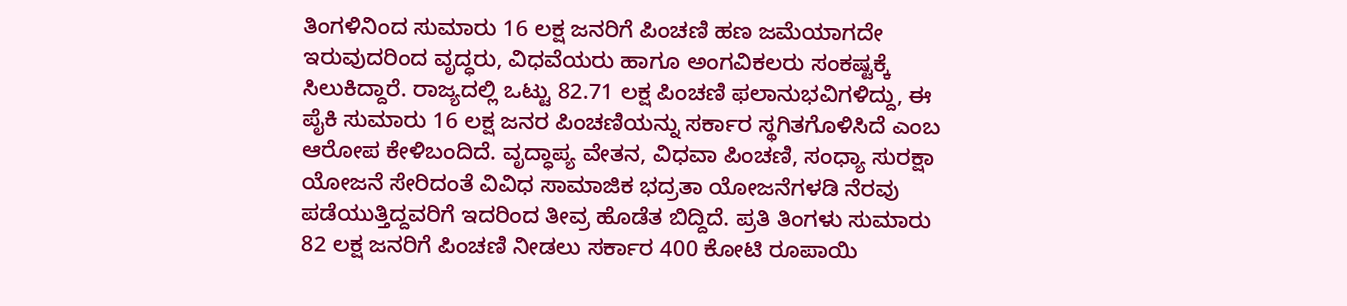ತಿಂಗಳಿನಿಂದ ಸುಮಾರು 16 ಲಕ್ಷ ಜನರಿಗೆ ಪಿಂಚಣಿ ಹಣ ಜಮೆಯಾಗದೇ ಇರುವುದರಿಂದ ವೃದ್ಧರು, ವಿಧವೆಯರು ಹಾಗೂ ಅಂಗವಿಕಲರು ಸಂಕಷ್ಟಕ್ಕೆ ಸಿಲುಕಿದ್ದಾರೆ. ರಾಜ್ಯದಲ್ಲಿ ಒಟ್ಟು 82.71 ಲಕ್ಷ ಪಿಂಚಣಿ ಫಲಾನುಭವಿಗಳಿದ್ದು, ಈ ಪೈಕಿ ಸುಮಾರು 16 ಲಕ್ಷ ಜನರ ಪಿಂಚಣಿಯನ್ನು ಸರ್ಕಾರ ಸ್ಥಗಿತಗೊಳಿಸಿದೆ ಎಂಬ ಆರೋಪ ಕೇಳಿಬಂದಿದೆ. ವೃದ್ಧಾಪ್ಯ ವೇತನ, ವಿಧವಾ ಪಿಂಚಣಿ, ಸಂಧ್ಯಾ ಸುರಕ್ಷಾ ಯೋಜನೆ ಸೇರಿದಂತೆ ವಿವಿಧ ಸಾಮಾಜಿಕ ಭದ್ರತಾ ಯೋಜನೆಗಳಡಿ ನೆರವು ಪಡೆಯುತ್ತಿದ್ದವರಿಗೆ ಇದರಿಂದ ತೀವ್ರ ಹೊಡೆತ ಬಿದ್ದಿದೆ. ಪ್ರತಿ ತಿಂಗಳು ಸುಮಾರು 82 ಲಕ್ಷ ಜನರಿಗೆ ಪಿಂಚಣಿ ನೀಡಲು ಸರ್ಕಾರ 400 ಕೋಟಿ ರೂಪಾಯಿ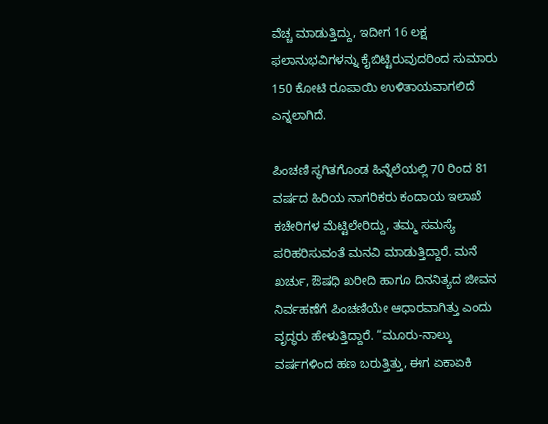ವೆಚ್ಚ ಮಾಡುತ್ತಿದ್ದು, ಇದೀಗ 16 ಲಕ್ಷ ಫಲಾನುಭವಿಗಳನ್ನು ಕೈಬಿಟ್ಟಿರುವುದರಿಂದ ಸುಮಾರು 150 ಕೋಟಿ ರೂಪಾಯಿ ಉಳಿತಾಯವಾಗಲಿದೆ ಎನ್ನಲಾಗಿದೆ.

ಪಿಂಚಣಿ ಸ್ಥಗಿತಗೊಂಡ ಹಿನ್ನೆಲೆಯಲ್ಲಿ 70 ರಿಂದ 81 ವರ್ಷದ ಹಿರಿಯ ನಾಗರಿಕರು ಕಂದಾಯ ಇಲಾಖೆ ಕಚೇರಿಗಳ ಮೆಟ್ಟಿಲೇರಿದ್ದು, ತಮ್ಮ ಸಮಸ್ಯೆ ಪರಿಹರಿಸುವಂತೆ ಮನವಿ ಮಾಡುತ್ತಿದ್ದಾರೆ. ಮನೆ ಖರ್ಚು, ಔಷಧಿ ಖರೀದಿ ಹಾಗೂ ದಿನನಿತ್ಯದ ಜೀವನ ನಿರ್ವಹಣೆಗೆ ಪಿಂಚಣಿಯೇ ಆಧಾರವಾಗಿತ್ತು ಎಂದು ವೃದ್ಧರು ಹೇಳುತ್ತಿದ್ದಾರೆ. “ಮೂರು-ನಾಲ್ಕು ವರ್ಷಗಳಿಂದ ಹಣ ಬರುತ್ತಿತ್ತು, ಈಗ ಏಕಾಏಕಿ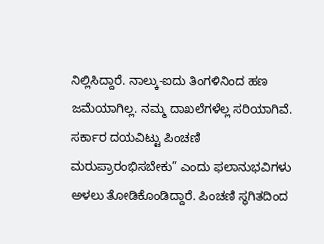ನಿಲ್ಲಿಸಿದ್ದಾರೆ. ನಾಲ್ಕು-ಐದು ತಿಂಗಳಿನಿಂದ ಹಣ ಜಮೆಯಾಗಿಲ್ಲ. ನಮ್ಮ ದಾಖಲೆಗಳೆಲ್ಲ ಸರಿಯಾಗಿವೆ. ಸರ್ಕಾರ ದಯವಿಟ್ಟು ಪಿಂಚಣಿ ಮರುಪ್ರಾರಂಭಿಸಬೇಕು” ಎಂದು ಫಲಾನುಭವಿಗಳು ಅಳಲು ತೋಡಿಕೊಂಡಿದ್ದಾರೆ. ಪಿಂಚಣಿ ಸ್ಥಗಿತದಿಂದ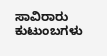ಸಾವಿರಾರು ಕುಟುಂಬಗಳು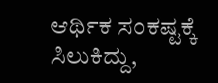ಆರ್ಥಿಕ ಸಂಕಷ್ಟಕ್ಕೆ ಸಿಲುಕಿದ್ದು,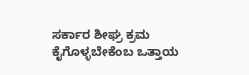ಸರ್ಕಾರ ಶೀಘ್ರ ಕ್ರಮ ಕೈಗೊಳ್ಳಬೇಕೆಂಬ ಒತ್ತಾಯ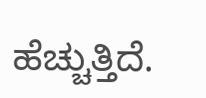ಹೆಚ್ಚುತ್ತಿದೆ.